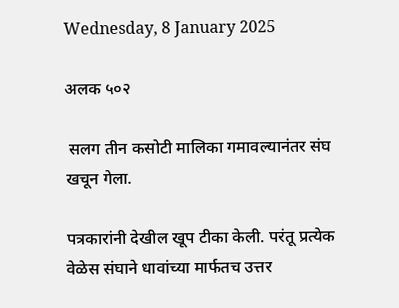Wednesday, 8 January 2025

अलक ५०२

 सलग तीन कसोटी मालिका गमावल्यानंतर संघ खचून गेला.

पत्रकारांनी देखील खूप टीका केली. परंतू प्रत्येक वेळेस संघाने धावांच्या मार्फतच उत्तर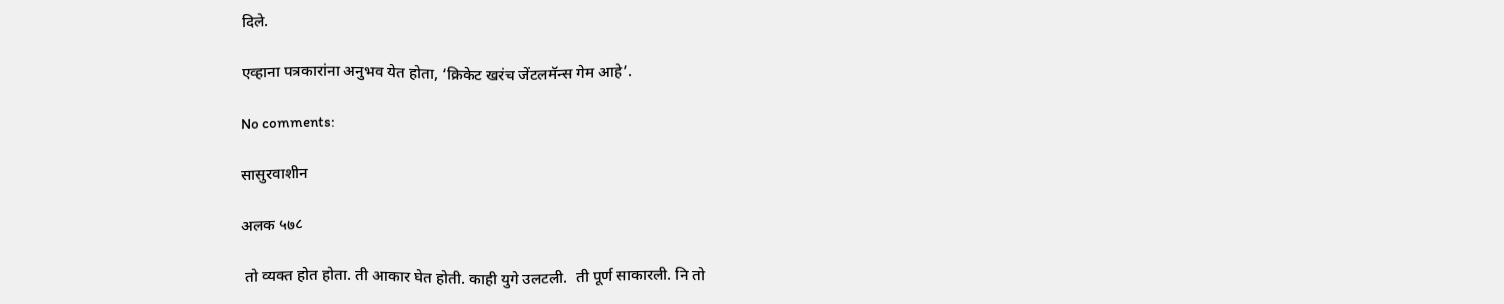दिले.

एव्हाना पत्रकारांना अनुभव येत होता, ‘क्रिकेट खरंच जेंटलमॅन्स गेम आहे’.

No comments:

सासुरवाशीन

अलक ५७८

 तो व्यक्त होत होता. ती आकार घेत होती. काही युगे उलटली.  ती पूर्ण साकारली. नि तो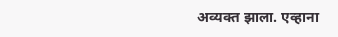अव्यक्त झाला. एव्हाना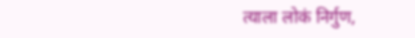त्याला लोकं निर्गुण,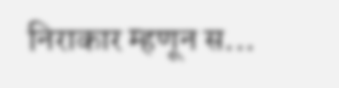निराकार म्हणून स...